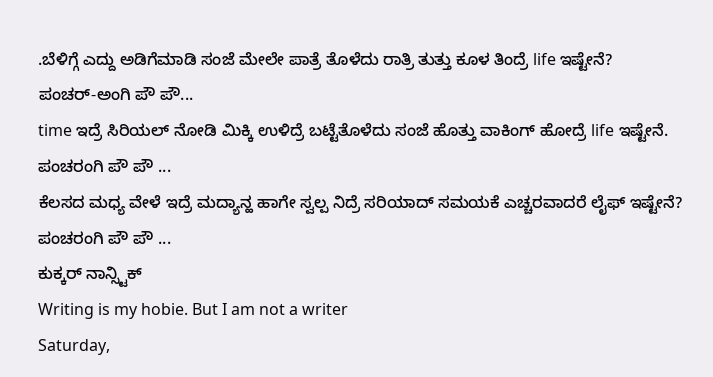.ಬೆಳಿಗ್ಗೆ ಎದ್ದು ಅಡಿಗೆಮಾಡಿ ಸಂಜೆ ಮೇಲೇ ಪಾತ್ರೆ ತೊಳೆದು ರಾತ್ರಿ ತುತ್ತು ಕೂಳ ತಿಂದ್ರೆ life ಇಷ್ಟೇನೆ?
ಪಂಚರ್-ಅಂಗಿ ಪೌ ಪೌ...
time ಇದ್ರೆ ಸಿರಿಯಲ್ ನೋಡಿ ಮಿಕ್ಕಿ ಉಳಿದ್ರೆ ಬಟ್ಟೆತೊಳೆದು ಸಂಜೆ ಹೊತ್ತು ವಾಕಿಂಗ್ ಹೋದ್ರೆ life ಇಷ್ಟೇನೆ.
ಪಂಚರಂಗಿ ಪೌ ಪೌ ...
ಕೆಲಸದ ಮಧ್ಯ ವೇಳೆ ಇದ್ರೆ ಮದ್ಯಾನ್ಹ ಹಾಗೇ ಸ್ವಲ್ಪ ನಿದ್ರೆ ಸರಿಯಾದ್ ಸಮಯಕೆ ಎಚ್ಚರವಾದರೆ ಲೈಫ್ ಇಷ್ಟೇನೆ?
ಪಂಚರಂಗಿ ಪೌ ಪೌ ...
ಕುಕ್ಕರ್ ನಾನ್ಸ್ಟಿಕ್
Writing is my hobie. But I am not a writer
Saturday,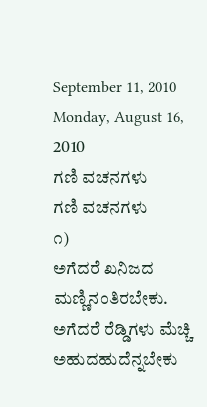September 11, 2010
Monday, August 16, 2010
ಗಣಿ ವಚನಗಳು
ಗಣಿ ವಚನಗಳು
೧)
ಅಗೆದರೆ ಖನಿಜದ ಮಣ್ಣಿನಂತಿರಬೇಕು.
ಅಗೆದರೆ ರೆಡ್ಡಿಗಳು ಮೆಚ್ಚಿ ಅಹುದಹುದೆನ್ನಬೇಕು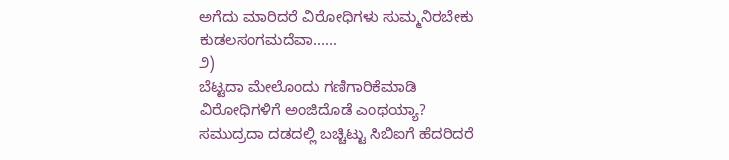ಅಗೆದು ಮಾರಿದರೆ ವಿರೋಧಿಗಳು ಸುಮ್ಮನಿರಬೇಕು
ಕುಡಲಸಂಗಮದೆವಾ......
೨)
ಬೆಟ್ಟದಾ ಮೇಲೊಂದು ಗಣಿಗಾರಿಕೆಮಾಡಿ
ವಿರೋಧಿಗಳಿಗೆ ಅಂಜಿದೊಡೆ ಎಂಥಯ್ಯಾ?
ಸಮುದ್ರದಾ ದಡದಲ್ಲಿ ಬಚ್ಚಿಟ್ಟು ಸಿಬಿಐಗೆ ಹೆದರಿದರೆ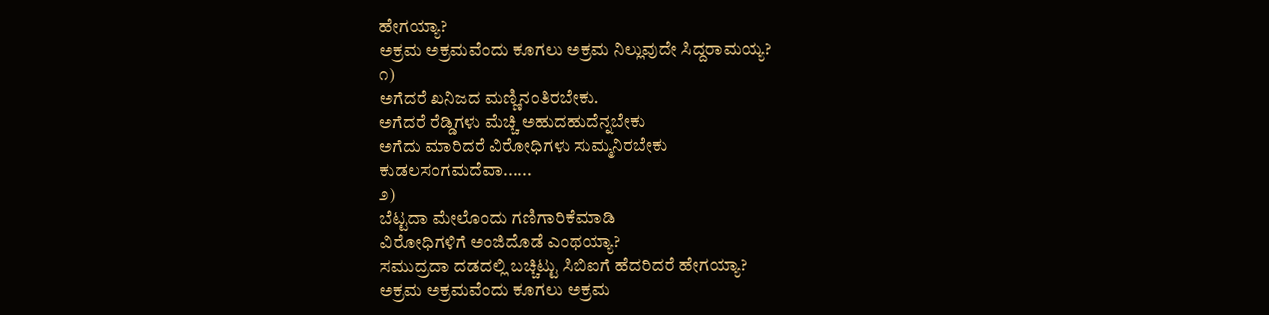ಹೇಗಯ್ಯಾ?
ಅಕ್ರಮ ಅಕ್ರಮವೆಂದು ಕೂಗಲು ಅಕ್ರಮ ನಿಲ್ಲುವುದೇ ಸಿದ್ದರಾಮಯ್ಯ?
೧)
ಅಗೆದರೆ ಖನಿಜದ ಮಣ್ಣಿನಂತಿರಬೇಕು.
ಅಗೆದರೆ ರೆಡ್ಡಿಗಳು ಮೆಚ್ಚಿ ಅಹುದಹುದೆನ್ನಬೇಕು
ಅಗೆದು ಮಾರಿದರೆ ವಿರೋಧಿಗಳು ಸುಮ್ಮನಿರಬೇಕು
ಕುಡಲಸಂಗಮದೆವಾ......
೨)
ಬೆಟ್ಟದಾ ಮೇಲೊಂದು ಗಣಿಗಾರಿಕೆಮಾಡಿ
ವಿರೋಧಿಗಳಿಗೆ ಅಂಜಿದೊಡೆ ಎಂಥಯ್ಯಾ?
ಸಮುದ್ರದಾ ದಡದಲ್ಲಿ ಬಚ್ಚಿಟ್ಟು ಸಿಬಿಐಗೆ ಹೆದರಿದರೆ ಹೇಗಯ್ಯಾ?
ಅಕ್ರಮ ಅಕ್ರಮವೆಂದು ಕೂಗಲು ಅಕ್ರಮ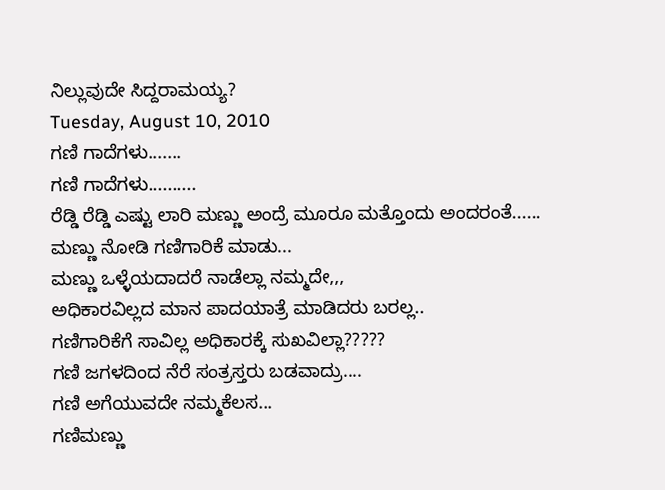ನಿಲ್ಲುವುದೇ ಸಿದ್ದರಾಮಯ್ಯ?
Tuesday, August 10, 2010
ಗಣಿ ಗಾದೆಗಳು.......
ಗಣಿ ಗಾದೆಗಳು..........
ರೆಡ್ಡಿ ರೆಡ್ಡಿ ಎಷ್ಟು ಲಾರಿ ಮಣ್ಣು ಅಂದ್ರೆ ಮೂರೂ ಮತ್ತೊಂದು ಅಂದರಂತೆ......
ಮಣ್ಣು ನೋಡಿ ಗಣಿಗಾರಿಕೆ ಮಾಡು...
ಮಣ್ಣು ಒಳ್ಳೆಯದಾದರೆ ನಾಡೆಲ್ಲಾ ನಮ್ಮದೇ,,,
ಅಧಿಕಾರವಿಲ್ಲದ ಮಾನ ಪಾದಯಾತ್ರೆ ಮಾಡಿದರು ಬರಲ್ಲ..
ಗಣಿಗಾರಿಕೆಗೆ ಸಾವಿಲ್ಲ ಅಧಿಕಾರಕ್ಕೆ ಸುಖವಿಲ್ಲಾ?????
ಗಣಿ ಜಗಳದಿಂದ ನೆರೆ ಸಂತ್ರಸ್ತರು ಬಡವಾದ್ರು....
ಗಣಿ ಅಗೆಯುವದೇ ನಮ್ಮಕೆಲಸ...
ಗಣಿಮಣ್ಣು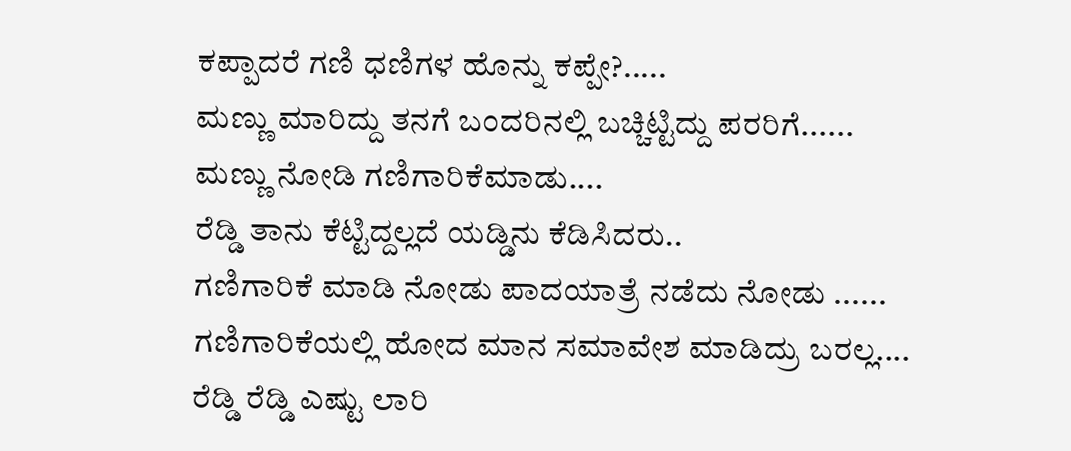ಕಪ್ಪಾದರೆ ಗಣಿ ಧಣಿಗಳ ಹೊನ್ನು ಕಪ್ಪೇ?.....
ಮಣ್ಣು ಮಾರಿದ್ದು ತನಗೆ ಬಂದರಿನಲ್ಲಿ ಬಚ್ಚಿಟ್ಟಿದ್ದು ಪರರಿಗೆ......
ಮಣ್ಣು ನೋಡಿ ಗಣಿಗಾರಿಕೆಮಾಡು....
ರೆಡ್ಡಿ ತಾನು ಕೆಟ್ಟಿದ್ದಲ್ಲದೆ ಯಡ್ಡಿನು ಕೆಡಿಸಿದರು..
ಗಣಿಗಾರಿಕೆ ಮಾಡಿ ನೋಡು ಪಾದಯಾತ್ರೆ ನಡೆದು ನೋಡು ......
ಗಣಿಗಾರಿಕೆಯಲ್ಲಿ ಹೋದ ಮಾನ ಸಮಾವೇಶ ಮಾಡಿದ್ರು ಬರಲ್ಲ....
ರೆಡ್ಡಿ ರೆಡ್ಡಿ ಎಷ್ಟು ಲಾರಿ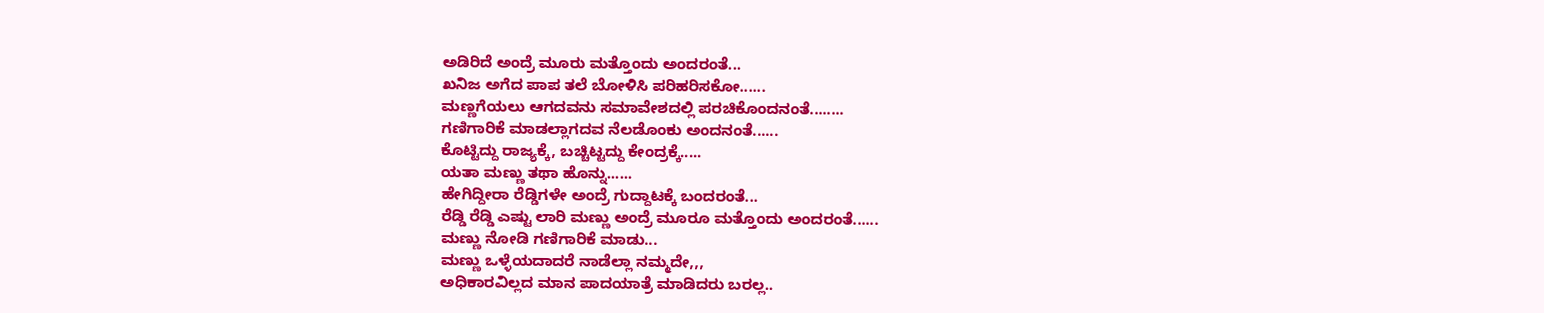ಅಡಿರಿದೆ ಅಂದ್ರೆ ಮೂರು ಮತ್ತೊಂದು ಅಂದರಂತೆ...
ಖನಿಜ ಅಗೆದ ಪಾಪ ತಲೆ ಬೋಳಿಸಿ ಪರಿಹರಿಸಕೋ......
ಮಣ್ಣಗೆಯಲು ಆಗದವನು ಸಮಾವೇಶದಲ್ಲಿ ಪರಚಿಕೊಂದನಂತೆ........
ಗಣಿಗಾರಿಕೆ ಮಾಡಲ್ಲಾಗದವ ನೆಲಡೊಂಕು ಅಂದನಂತೆ......
ಕೊಟ್ಟಿದ್ದು ರಾಜ್ಯಕ್ಕೆ, ಬಚ್ಚಿಟ್ಟದ್ದು ಕೇಂದ್ರಕ್ಕೆ.....
ಯತಾ ಮಣ್ಣು ತಥಾ ಹೊನ್ನು......
ಹೇಗಿದ್ದೀರಾ ರೆಡ್ಡಿಗಳೇ ಅಂದ್ರೆ ಗುದ್ದಾಟಕ್ಕೆ ಬಂದರಂತೆ...
ರೆಡ್ಡಿ ರೆಡ್ಡಿ ಎಷ್ಟು ಲಾರಿ ಮಣ್ಣು ಅಂದ್ರೆ ಮೂರೂ ಮತ್ತೊಂದು ಅಂದರಂತೆ......
ಮಣ್ಣು ನೋಡಿ ಗಣಿಗಾರಿಕೆ ಮಾಡು...
ಮಣ್ಣು ಒಳ್ಳೆಯದಾದರೆ ನಾಡೆಲ್ಲಾ ನಮ್ಮದೇ,,,
ಅಧಿಕಾರವಿಲ್ಲದ ಮಾನ ಪಾದಯಾತ್ರೆ ಮಾಡಿದರು ಬರಲ್ಲ..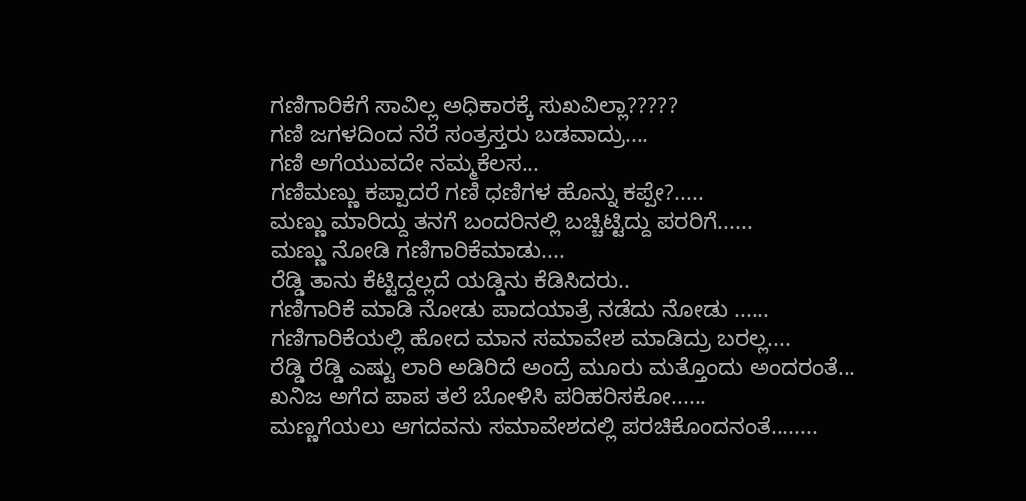ಗಣಿಗಾರಿಕೆಗೆ ಸಾವಿಲ್ಲ ಅಧಿಕಾರಕ್ಕೆ ಸುಖವಿಲ್ಲಾ?????
ಗಣಿ ಜಗಳದಿಂದ ನೆರೆ ಸಂತ್ರಸ್ತರು ಬಡವಾದ್ರು....
ಗಣಿ ಅಗೆಯುವದೇ ನಮ್ಮಕೆಲಸ...
ಗಣಿಮಣ್ಣು ಕಪ್ಪಾದರೆ ಗಣಿ ಧಣಿಗಳ ಹೊನ್ನು ಕಪ್ಪೇ?.....
ಮಣ್ಣು ಮಾರಿದ್ದು ತನಗೆ ಬಂದರಿನಲ್ಲಿ ಬಚ್ಚಿಟ್ಟಿದ್ದು ಪರರಿಗೆ......
ಮಣ್ಣು ನೋಡಿ ಗಣಿಗಾರಿಕೆಮಾಡು....
ರೆಡ್ಡಿ ತಾನು ಕೆಟ್ಟಿದ್ದಲ್ಲದೆ ಯಡ್ಡಿನು ಕೆಡಿಸಿದರು..
ಗಣಿಗಾರಿಕೆ ಮಾಡಿ ನೋಡು ಪಾದಯಾತ್ರೆ ನಡೆದು ನೋಡು ......
ಗಣಿಗಾರಿಕೆಯಲ್ಲಿ ಹೋದ ಮಾನ ಸಮಾವೇಶ ಮಾಡಿದ್ರು ಬರಲ್ಲ....
ರೆಡ್ಡಿ ರೆಡ್ಡಿ ಎಷ್ಟು ಲಾರಿ ಅಡಿರಿದೆ ಅಂದ್ರೆ ಮೂರು ಮತ್ತೊಂದು ಅಂದರಂತೆ...
ಖನಿಜ ಅಗೆದ ಪಾಪ ತಲೆ ಬೋಳಿಸಿ ಪರಿಹರಿಸಕೋ......
ಮಣ್ಣಗೆಯಲು ಆಗದವನು ಸಮಾವೇಶದಲ್ಲಿ ಪರಚಿಕೊಂದನಂತೆ........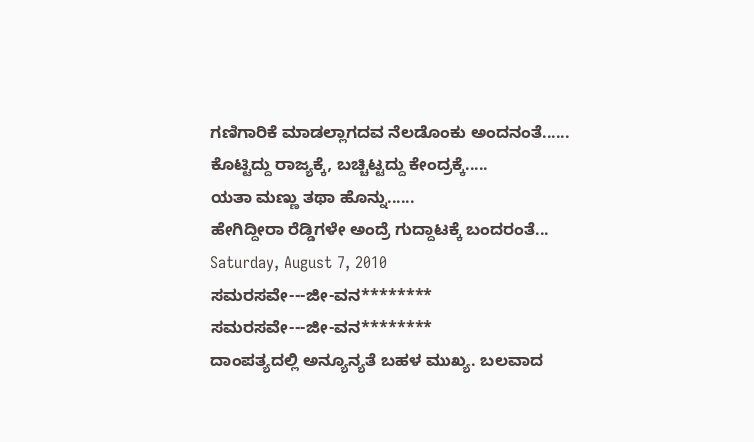ಗಣಿಗಾರಿಕೆ ಮಾಡಲ್ಲಾಗದವ ನೆಲಡೊಂಕು ಅಂದನಂತೆ......
ಕೊಟ್ಟಿದ್ದು ರಾಜ್ಯಕ್ಕೆ, ಬಚ್ಚಿಟ್ಟದ್ದು ಕೇಂದ್ರಕ್ಕೆ.....
ಯತಾ ಮಣ್ಣು ತಥಾ ಹೊನ್ನು......
ಹೇಗಿದ್ದೀರಾ ರೆಡ್ಡಿಗಳೇ ಅಂದ್ರೆ ಗುದ್ದಾಟಕ್ಕೆ ಬಂದರಂತೆ...
Saturday, August 7, 2010
ಸಮರಸವೇ---ಜೀ-ವನ********
ಸಮರಸವೇ---ಜೀ-ವನ********
ದಾಂಪತ್ಯದಲ್ಲಿ ಅನ್ಯೂನ್ಯತೆ ಬಹಳ ಮುಖ್ಯ. ಬಲವಾದ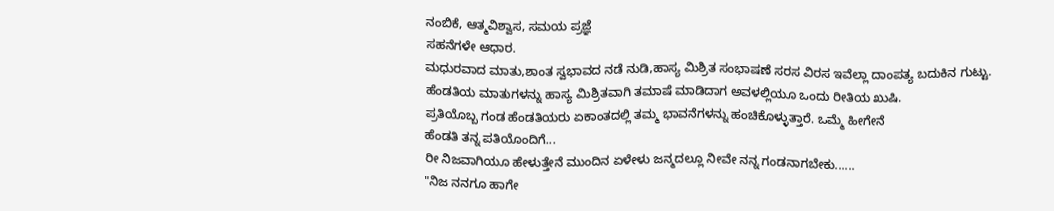ನಂಬಿಕೆ, ಆತ್ಮವಿಶ್ವಾಸ, ಸಮಯ ಪ್ರಜ್ಞೆ
ಸಹನೆಗಳೇ ಆಧಾರ.
ಮಧುರವಾದ ಮಾತು,ಶಾಂತ ಸ್ವಭಾವದ ನಡೆ ನುಡಿ,ಹಾಸ್ಯ ಮಿಶ್ರಿತ ಸಂಭಾಷಣೆ ಸರಸ ವಿರಸ ಇವೆಲ್ಲಾ ದಾಂಪತ್ಯ ಬದುಕಿನ ಗುಟ್ಟು.
ಹೆಂಡತಿಯ ಮಾತುಗಳನ್ನು ಹಾಸ್ಯ ಮಿಶ್ರಿತವಾಗಿ ತಮಾಷೆ ಮಾಡಿದಾಗ ಅವಳಲ್ಲಿಯೂ ಒಂದು ರೀತಿಯ ಖುಷಿ.
ಪ್ರತಿಯೊಬ್ಬ ಗಂಡ ಹೆಂಡತಿಯರು ಏಕಾಂತದಲ್ಲಿ ತಮ್ಮ ಭಾವನೆಗಳನ್ನು ಹಂಚಿಕೊಳ್ಳುತ್ತಾರೆ. ಒಮ್ಮೆ ಹೀಗೇನೆ
ಹೆಂಡತಿ ತನ್ನ ಪತಿಯೊಂದಿಗೆ...
ರೀ ನಿಜವಾಗಿಯೂ ಹೇಳುತ್ತೇನೆ ಮುಂದಿನ ಏಳೇಳು ಜನ್ಮದಲ್ಲೂ ನೀವೇ ನನ್ನ ಗಂಡನಾಗಬೇಕು......
"ನಿಜ ನನಗೂ ಹಾಗೇ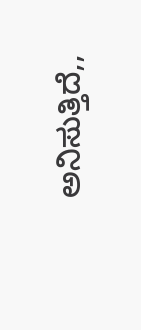ಅನಿಸುತ್ತಿದೆ,,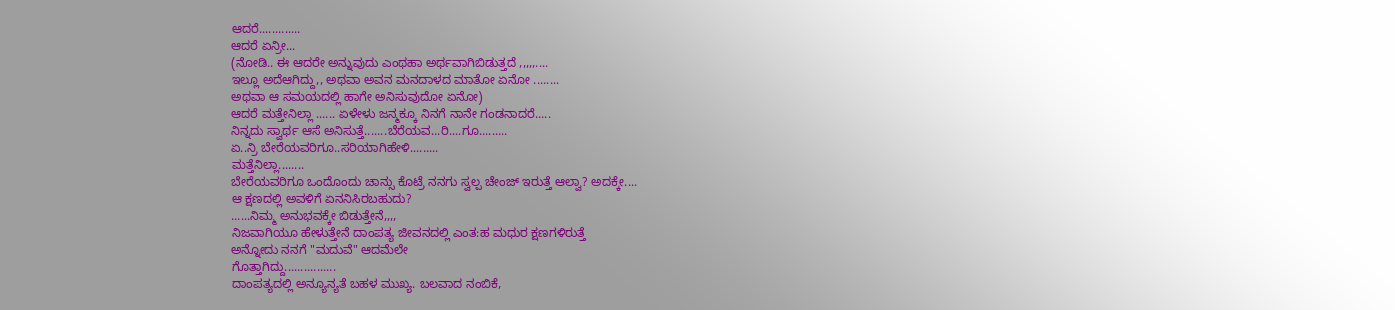ಆದರೆ.............
ಆದರೆ ಏನ್ರೀ...
(ನೋಡಿ.. ಈ ಆದರೇ ಅನ್ನುವುದು ಎಂಥಹಾ ಅರ್ಥವಾಗಿಬಿಡುತ್ತದೆ ,,,,,....
ಇಲ್ಲೂ ಅದೆಆಗಿದ್ದು,, ಅಥವಾ ಅವನ ಮನದಾಳದ ಮಾತೋ ಏನೋ ........
ಅಥವಾ ಆ ಸಮಯದಲ್ಲಿ ಹಾಗೇ ಅನಿಸುವುದೋ ಏನೋ)
ಆದರೆ ಮತ್ತೇನಿಲ್ಲಾ ...... ಏಳೇಳು ಜನ್ಮಕ್ಕೂ ನಿನಗೆ ನಾನೇ ಗಂಡನಾದರೆ.....
ನಿನ್ನದು ಸ್ವಾರ್ಥ ಆಸೆ ಅನಿಸುತ್ತೆ.......ಬೆರೆಯವ...ರಿ....ಗೂ.........
ಏ..ನ್ರಿ ಬೇರೆಯವರಿಗೂ..ಸರಿಯಾಗಿಹೇಳಿ.........
ಮತ್ತೆನಿಲ್ಲಾ........
ಬೇರೆಯವರಿಗೂ ಒಂದೊಂದು ಚಾನ್ಸು ಕೊಟ್ರೆ ನನಗು ಸ್ವಲ್ಪ ಚೇಂಜ್ ಇರುತ್ತೆ ಆಲ್ವಾ? ಅದಕ್ಕೇ....
ಆ ಕ್ಷಣದಲ್ಲಿ ಅವಳಿಗೆ ಏನನಿಸಿರಬಹುದು?
......ನಿಮ್ಮ ಅನುಭವಕ್ಕೇ ಬಿಡುತ್ತೇನೆ,,,,
ನಿಜವಾಗಿಯೂ ಹೇಳುತ್ತೇನೆ ದಾಂಪತ್ಯ ಜೀವನದಲ್ಲಿ ಎಂತ:ಹ ಮಧುರ ಕ್ಷಣಗಳಿರುತ್ತೆ
ಅನ್ನೋದು ನನಗೆ "ಮದುವೆ" ಆದಮೆಲೇ
ಗೊತ್ತಾಗಿದ್ದು................
ದಾಂಪತ್ಯದಲ್ಲಿ ಅನ್ಯೂನ್ಯತೆ ಬಹಳ ಮುಖ್ಯ. ಬಲವಾದ ನಂಬಿಕೆ,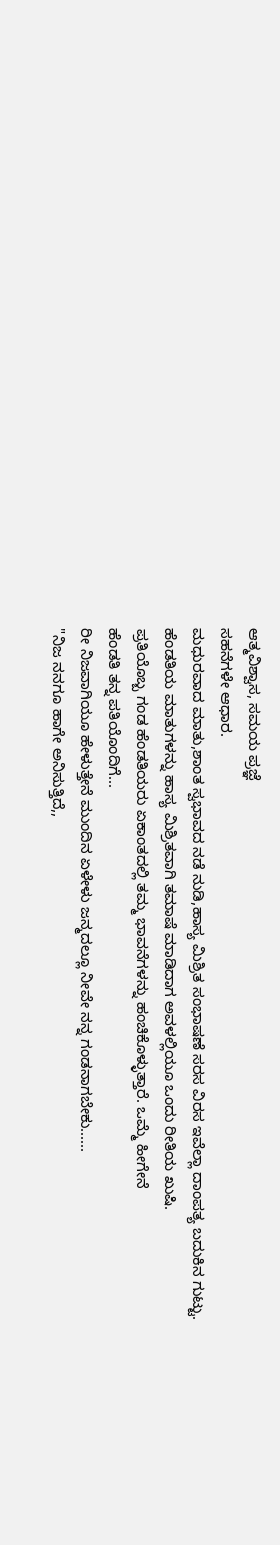ಆತ್ಮವಿಶ್ವಾಸ, ಸಮಯ ಪ್ರಜ್ಞೆ
ಸಹನೆಗಳೇ ಆಧಾರ.
ಮಧುರವಾದ ಮಾತು,ಶಾಂತ ಸ್ವಭಾವದ ನಡೆ ನುಡಿ,ಹಾಸ್ಯ ಮಿಶ್ರಿತ ಸಂಭಾಷಣೆ ಸರಸ ವಿರಸ ಇವೆಲ್ಲಾ ದಾಂಪತ್ಯ ಬದುಕಿನ ಗುಟ್ಟು.
ಹೆಂಡತಿಯ ಮಾತುಗಳನ್ನು ಹಾಸ್ಯ ಮಿಶ್ರಿತವಾಗಿ ತಮಾಷೆ ಮಾಡಿದಾಗ ಅವಳಲ್ಲಿಯೂ ಒಂದು ರೀತಿಯ ಖುಷಿ.
ಪ್ರತಿಯೊಬ್ಬ ಗಂಡ ಹೆಂಡತಿಯರು ಏಕಾಂತದಲ್ಲಿ ತಮ್ಮ ಭಾವನೆಗಳನ್ನು ಹಂಚಿಕೊಳ್ಳುತ್ತಾರೆ. ಒಮ್ಮೆ ಹೀಗೇನೆ
ಹೆಂಡತಿ ತನ್ನ ಪತಿಯೊಂದಿಗೆ...
ರೀ ನಿಜವಾಗಿಯೂ ಹೇಳುತ್ತೇನೆ ಮುಂದಿನ ಏಳೇಳು ಜನ್ಮದಲ್ಲೂ ನೀವೇ ನನ್ನ ಗಂಡನಾಗಬೇಕು......
"ನಿಜ ನನಗೂ ಹಾಗೇ ಅನಿಸುತ್ತಿದೆ,,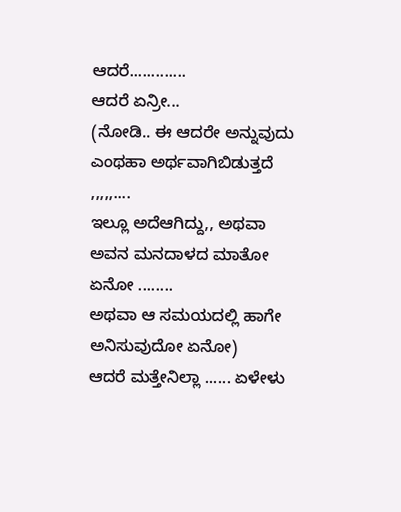ಆದರೆ.............
ಆದರೆ ಏನ್ರೀ...
(ನೋಡಿ.. ಈ ಆದರೇ ಅನ್ನುವುದು ಎಂಥಹಾ ಅರ್ಥವಾಗಿಬಿಡುತ್ತದೆ ,,,,,....
ಇಲ್ಲೂ ಅದೆಆಗಿದ್ದು,, ಅಥವಾ ಅವನ ಮನದಾಳದ ಮಾತೋ ಏನೋ ........
ಅಥವಾ ಆ ಸಮಯದಲ್ಲಿ ಹಾಗೇ ಅನಿಸುವುದೋ ಏನೋ)
ಆದರೆ ಮತ್ತೇನಿಲ್ಲಾ ...... ಏಳೇಳು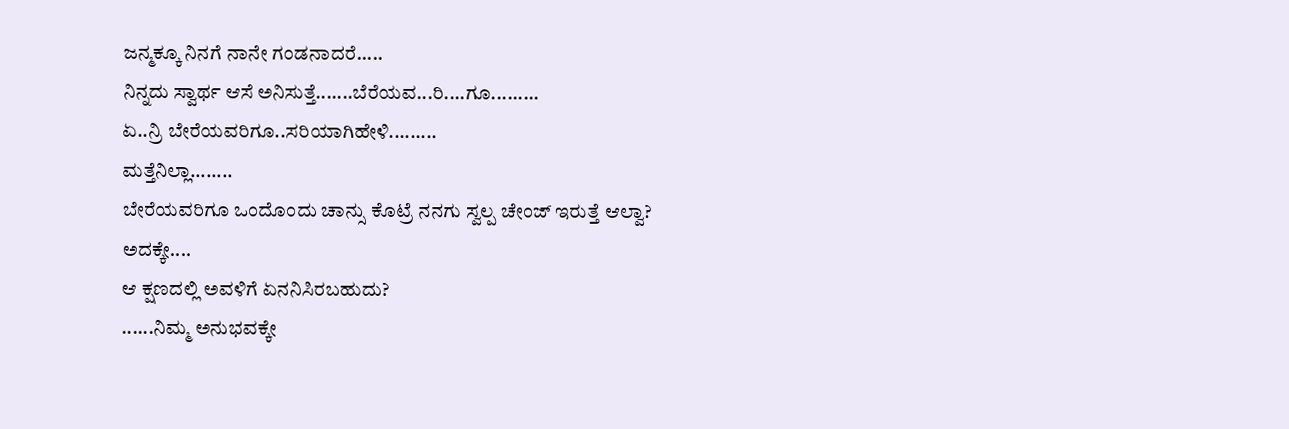ಜನ್ಮಕ್ಕೂ ನಿನಗೆ ನಾನೇ ಗಂಡನಾದರೆ.....
ನಿನ್ನದು ಸ್ವಾರ್ಥ ಆಸೆ ಅನಿಸುತ್ತೆ.......ಬೆರೆಯವ...ರಿ....ಗೂ.........
ಏ..ನ್ರಿ ಬೇರೆಯವರಿಗೂ..ಸರಿಯಾಗಿಹೇಳಿ.........
ಮತ್ತೆನಿಲ್ಲಾ........
ಬೇರೆಯವರಿಗೂ ಒಂದೊಂದು ಚಾನ್ಸು ಕೊಟ್ರೆ ನನಗು ಸ್ವಲ್ಪ ಚೇಂಜ್ ಇರುತ್ತೆ ಆಲ್ವಾ? ಅದಕ್ಕೇ....
ಆ ಕ್ಷಣದಲ್ಲಿ ಅವಳಿಗೆ ಏನನಿಸಿರಬಹುದು?
......ನಿಮ್ಮ ಅನುಭವಕ್ಕೇ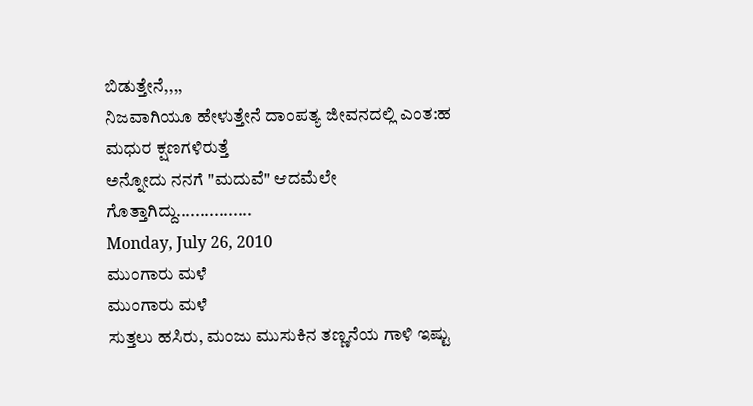ಬಿಡುತ್ತೇನೆ,,,,
ನಿಜವಾಗಿಯೂ ಹೇಳುತ್ತೇನೆ ದಾಂಪತ್ಯ ಜೀವನದಲ್ಲಿ ಎಂತ:ಹ ಮಧುರ ಕ್ಷಣಗಳಿರುತ್ತೆ
ಅನ್ನೋದು ನನಗೆ "ಮದುವೆ" ಆದಮೆಲೇ
ಗೊತ್ತಾಗಿದ್ದು................
Monday, July 26, 2010
ಮುಂಗಾರು ಮಳೆ
ಮುಂಗಾರು ಮಳೆ
ಸುತ್ತಲು ಹಸಿರು, ಮಂಜು ಮುಸುಕಿನ ತಣ್ಣನೆಯ ಗಾಳಿ ಇಷ್ಟು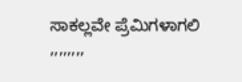ಸಾಕಲ್ಲವೇ ಪ್ರೆಮಿಗಳಾಗಲಿ ,,,,,,,,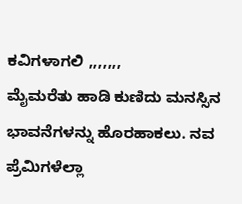ಕವಿಗಳಾಗಲಿ ,,,,,,,
ಮೈಮರೆತು ಹಾಡಿ ಕುಣಿದು ಮನಸ್ಸಿನ ಭಾವನೆಗಳನ್ನು ಹೊರಹಾಕಲು. ನವ ಪ್ರೆಮಿಗಳೆಲ್ಲಾ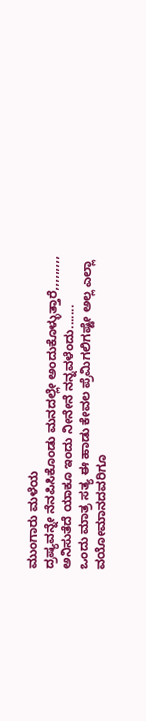ಮುಂಗಾರು ಮಳೆಯ
ದ್ರಷ್ಯವನ್ನೇ ನೆನಪಿಸಿಕೊಂಡು ಮನದಲ್ಲೇ ಅಂದುಕೊಳ್ಳುತ್ತಾರೆ,,,,,,,,, ಅನಿಸುತೆದೆ ಯಾಕೂ ಇಂದು ನೀನೇನೆ ನನ್ನವಳೆಂದು.......
ಒಂದು ಮಾತ್ರ ಸತ್ಯ ಈ ಹಾಡು ಕೇವಲ ಪ್ರೆಮಿಗಲಿಗಷ್ಟೇ ಅಲ್ಲ ಎಲ್ಲಾ ವಯೋಮಾನದವರಿಗೂ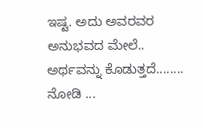ಇಷ್ಟ. ಅದು ಅವರವರ ಅನುಭವದ ಮೇಲೆ..
ಅರ್ಥವನ್ನು ಕೊಡುತ್ತದೆ........ ನೋಡಿ ...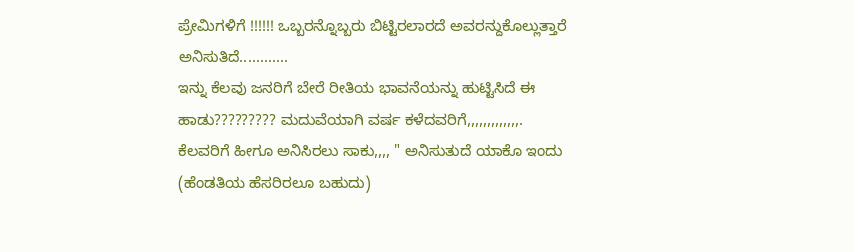ಪ್ರೇಮಿಗಳಿಗೆ !!!!!! ಒಬ್ಬರನ್ನೊಬ್ಬರು ಬಿಟ್ಟಿರಲಾರದೆ ಅವರನ್ದುಕೊಲ್ಲುತ್ತಾರೆ ಅನಿಸುತಿದೆ............
ಇನ್ನು ಕೆಲವು ಜನರಿಗೆ ಬೇರೆ ರೀತಿಯ ಭಾವನೆಯನ್ನು ಹುಟ್ಟಿಸಿದೆ ಈ ಹಾಡು????????? ಮದುವೆಯಾಗಿ ವರ್ಷ ಕಳೆದವರಿಗೆ,,,,,,,,,,,,,.
ಕೆಲವರಿಗೆ ಹೀಗೂ ಅನಿಸಿರಲು ಸಾಕು,,,, " ಅನಿಸುತುದೆ ಯಾಕೊ ಇಂದು (ಹೆಂಡತಿಯ ಹೆಸರಿರಲೂ ಬಹುದು)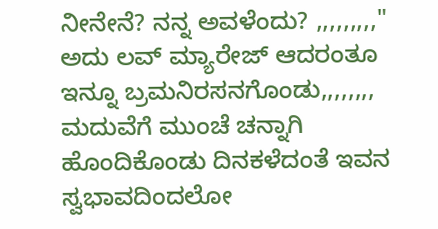ನೀನೇನೆ? ನನ್ನ ಅವಳೆಂದು? ,,,,,,,,,"
ಅದು ಲವ್ ಮ್ಯಾರೇಜ್ ಆದರಂತೂ ಇನ್ನೂ ಬ್ರಮನಿರಸನಗೊಂಡು,,,,,,,, ಮದುವೆಗೆ ಮುಂಚೆ ಚನ್ನಾಗಿ ಹೊಂದಿಕೊಂಡು ದಿನಕಳೆದಂತೆ ಇವನ ಸ್ವಭಾವದಿಂದಲೋ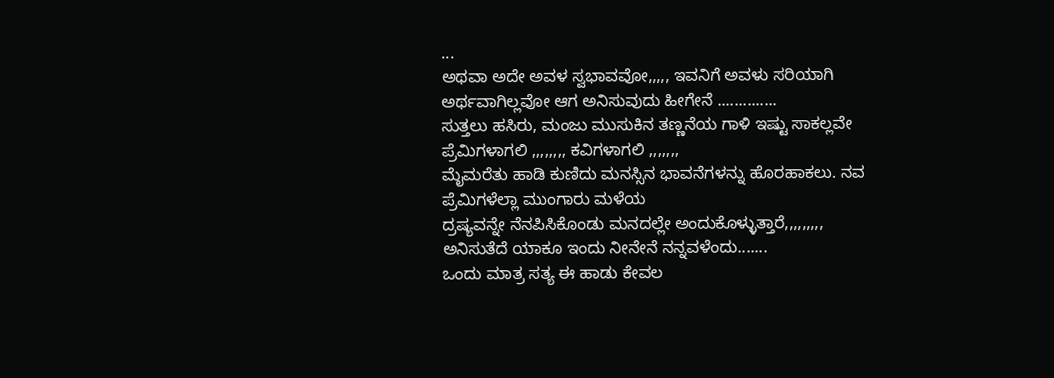...
ಅಥವಾ ಅದೇ ಅವಳ ಸ್ವಭಾವವೋ,,,,, ಇವನಿಗೆ ಅವಳು ಸರಿಯಾಗಿ ಅರ್ಥವಾಗಿಲ್ಲವೋ ಆಗ ಅನಿಸುವುದು ಹೀಗೇನೆ ..............
ಸುತ್ತಲು ಹಸಿರು, ಮಂಜು ಮುಸುಕಿನ ತಣ್ಣನೆಯ ಗಾಳಿ ಇಷ್ಟು ಸಾಕಲ್ಲವೇ ಪ್ರೆಮಿಗಳಾಗಲಿ ,,,,,,,, ಕವಿಗಳಾಗಲಿ ,,,,,,,
ಮೈಮರೆತು ಹಾಡಿ ಕುಣಿದು ಮನಸ್ಸಿನ ಭಾವನೆಗಳನ್ನು ಹೊರಹಾಕಲು. ನವ ಪ್ರೆಮಿಗಳೆಲ್ಲಾ ಮುಂಗಾರು ಮಳೆಯ
ದ್ರಷ್ಯವನ್ನೇ ನೆನಪಿಸಿಕೊಂಡು ಮನದಲ್ಲೇ ಅಂದುಕೊಳ್ಳುತ್ತಾರೆ,,,,,,,,, ಅನಿಸುತೆದೆ ಯಾಕೂ ಇಂದು ನೀನೇನೆ ನನ್ನವಳೆಂದು.......
ಒಂದು ಮಾತ್ರ ಸತ್ಯ ಈ ಹಾಡು ಕೇವಲ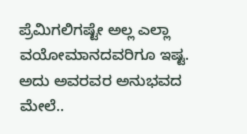ಪ್ರೆಮಿಗಲಿಗಷ್ಟೇ ಅಲ್ಲ ಎಲ್ಲಾ ವಯೋಮಾನದವರಿಗೂ ಇಷ್ಟ. ಅದು ಅವರವರ ಅನುಭವದ ಮೇಲೆ..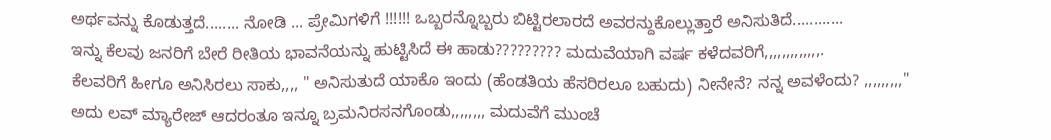ಅರ್ಥವನ್ನು ಕೊಡುತ್ತದೆ........ ನೋಡಿ ... ಪ್ರೇಮಿಗಳಿಗೆ !!!!!! ಒಬ್ಬರನ್ನೊಬ್ಬರು ಬಿಟ್ಟಿರಲಾರದೆ ಅವರನ್ದುಕೊಲ್ಲುತ್ತಾರೆ ಅನಿಸುತಿದೆ............
ಇನ್ನು ಕೆಲವು ಜನರಿಗೆ ಬೇರೆ ರೀತಿಯ ಭಾವನೆಯನ್ನು ಹುಟ್ಟಿಸಿದೆ ಈ ಹಾಡು????????? ಮದುವೆಯಾಗಿ ವರ್ಷ ಕಳೆದವರಿಗೆ,,,,,,,,,,,,,.
ಕೆಲವರಿಗೆ ಹೀಗೂ ಅನಿಸಿರಲು ಸಾಕು,,,, " ಅನಿಸುತುದೆ ಯಾಕೊ ಇಂದು (ಹೆಂಡತಿಯ ಹೆಸರಿರಲೂ ಬಹುದು) ನೀನೇನೆ? ನನ್ನ ಅವಳೆಂದು? ,,,,,,,,,"
ಅದು ಲವ್ ಮ್ಯಾರೇಜ್ ಆದರಂತೂ ಇನ್ನೂ ಬ್ರಮನಿರಸನಗೊಂಡು,,,,,,,, ಮದುವೆಗೆ ಮುಂಚೆ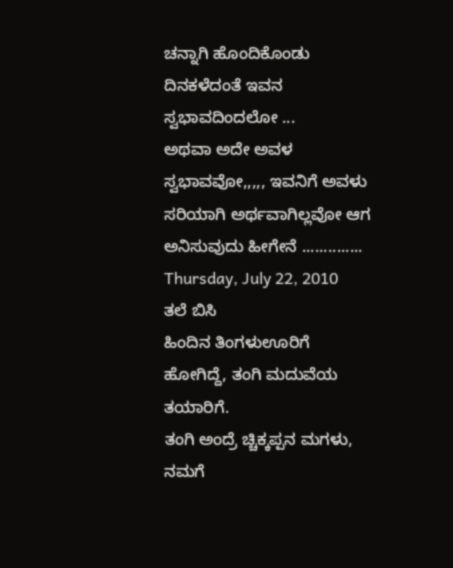ಚನ್ನಾಗಿ ಹೊಂದಿಕೊಂಡು ದಿನಕಳೆದಂತೆ ಇವನ ಸ್ವಭಾವದಿಂದಲೋ ...
ಅಥವಾ ಅದೇ ಅವಳ ಸ್ವಭಾವವೋ,,,,, ಇವನಿಗೆ ಅವಳು ಸರಿಯಾಗಿ ಅರ್ಥವಾಗಿಲ್ಲವೋ ಆಗ ಅನಿಸುವುದು ಹೀಗೇನೆ ..............
Thursday, July 22, 2010
ತಲೆ ಬಿಸಿ
ಹಿಂದಿನ ತಿಂಗಳುಊರಿಗೆ ಹೋಗಿದ್ದೆ, ತಂಗಿ ಮದುವೆಯ ತಯಾರಿಗೆ.
ತಂಗಿ ಅಂದ್ರೆ ಚ್ಚಿಕ್ಕಪ್ಪನ ಮಗಳು, ನಮಗೆ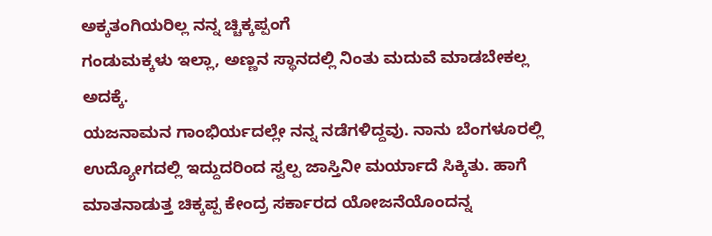ಅಕ್ಕತಂಗಿಯರಿಲ್ಲ ನನ್ನ ಚ್ಚಿಕ್ಕಪ್ಪಂಗೆ
ಗಂಡುಮಕ್ಕಳು ಇಲ್ಲಾ, ಅಣ್ಣನ ಸ್ಥಾನದಲ್ಲಿ ನಿಂತು ಮದುವೆ ಮಾಡಬೇಕಲ್ಲ ಅದಕ್ಕೆ.
ಯಜನಾಮನ ಗಾಂಭಿರ್ಯದಲ್ಲೇ ನನ್ನ ನಡೆಗಳಿದ್ದವು. ನಾನು ಬೆಂಗಳೂರಲ್ಲಿ
ಉದ್ಯೋಗದಲ್ಲಿ ಇದ್ದುದರಿಂದ ಸ್ವಲ್ಪ ಜಾಸ್ತಿನೀ ಮರ್ಯಾದೆ ಸಿಕ್ಕಿತು. ಹಾಗೆ
ಮಾತನಾಡುತ್ತ ಚಿಕ್ಕಪ್ಪ ಕೇಂದ್ರ ಸರ್ಕಾರದ ಯೋಜನೆಯೊಂದನ್ನ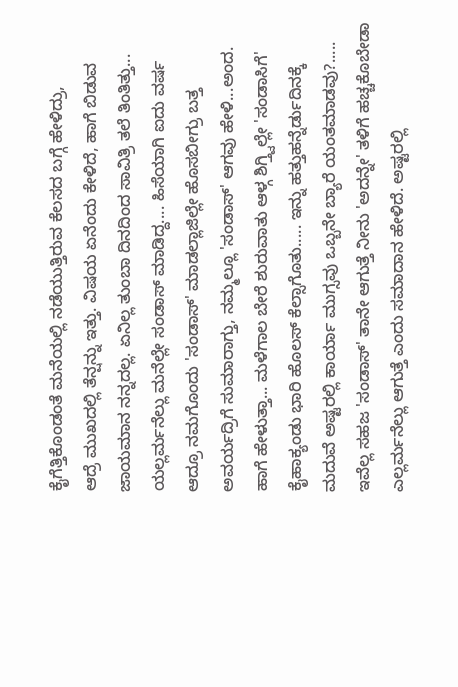ಕೈಗೆತ್ತಿಕೊಂಡಂತೆ ಮನೆಯಲ್ಲಿ ನಡೆಯುತ್ತಿರುವ ಕೆಲಸದ ಬಗ್ಗೆ ಹೇಳಿದ್ರು,
ಆದ್ರೆ ಮುಖದಲ್ಲಿ ತೆನ್ಷನ್ನು ಇತ್ತು. ವಿಷಯ ಏನೆಂದು ಕೇಳಿದೆ, ಹಾಗೆ ಬಿಡುವ
ಜಾಯಮಾನ ನನ್ನದಲ್ಲ. ಏನಿಲ್ಲ ತುಂಬಾ ದಿನದಿಂದ ಸಾವಿತ್ರಿ ತಲೆ ತಿಂತಿತ್ತು...
ಯಲ್ಲರ್ಮನೆಲ್ಲು ಮನೆಲ್ಲೇ ಸಂಡಾಸ್ ಮಾಡಿದ್ದ.... ಹಿಸೆಯಾಗಿ ಐದು ವರ್ಷ
ಆದ್ರೂ ನಮಗೊಂದು 'ಸಂಡಾಸ್' ಮಾಡಲ್ಲಾಜಿಲ್ಲೇ ಹೊಸಬೀಗ್ರು ಬತ್ತ
ಅವರ್ಯದ್ರಿಗೆ ಸುಮಾರಾಗ್ತು, ನಮ್ಮಲ್ಲೂ 'ಸಂಡಾಸ್' ಆಗವು ಹೇಳಿ...ಅಂದ.
ಹಾಗೆ ಹೇಳುತ್ತಾ... ಮಳೆಗಾಲ ಬೇರೆ ಶುರುವಾತು ಆಳ್ಗ ಶಿಗ್ತ್ವಿಲ್ಲೇ 'ಸಂಡಾಸಿಗೆ'
ಕೈಹಾಕ್ಯಂಡು ಭಾರಿ ಹೊಲಸ್ ಕೆಲ್ಸಾಗೊತು..... ಇನ್ನು ಹತ್ತುಹನ್ನೆರ್ಡುದಿನಕ್ಕೆ
ಮದುವೆ ಅಷ್ಟರಲ್ಲಿ ಕಾರ್ಯಾ ಮುಗ್ಸವು ಒಬ್ಬನೇ ಬ್ಯಾರೆ ಯಂತಮಾಡವು?.....
ಇವೆಲ್ಲ ಸಹಜ 'ಸಂಡಾಸ್' ತಾನೇ ಆಗುತ್ತೆ ನೀನು 'ಅದನ್ನೇ' ತಳಿಗೆ ಹಚ್ಚಕೊಬೇಡಾ
ಎಲ್ಲರ್ಮನೆಲ್ಲು ಆಗುತ್ತೆ ಎಂದು ಸಮಾದಾನ ಹೇಳಿದೆ. ಅಷ್ಟರಲ್ಲಿ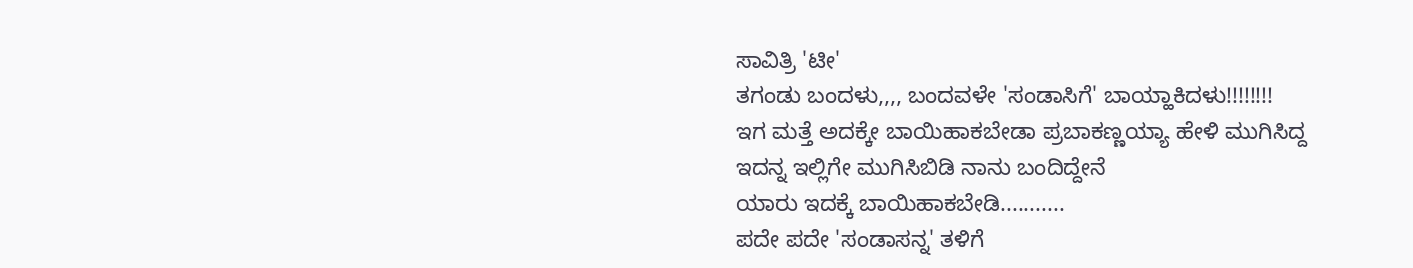ಸಾವಿತ್ರಿ 'ಟೀ'
ತಗಂಡು ಬಂದಳು,,,, ಬಂದವಳೇ 'ಸಂಡಾಸಿಗೆ' ಬಾಯ್ಹಾಕಿದಳು!!!!!!!!
ಇಗ ಮತ್ತೆ ಅದಕ್ಕೇ ಬಾಯಿಹಾಕಬೇಡಾ ಪ್ರಬಾಕಣ್ಣಯ್ಯಾ ಹೇಳಿ ಮುಗಿಸಿದ್ದ
ಇದನ್ನ ಇಲ್ಲಿಗೇ ಮುಗಿಸಿಬಿಡಿ ನಾನು ಬಂದಿದ್ದೇನೆ
ಯಾರು ಇದಕ್ಕೆ ಬಾಯಿಹಾಕಬೇಡಿ...........
ಪದೇ ಪದೇ 'ಸಂಡಾಸನ್ನ' ತಳಿಗೆ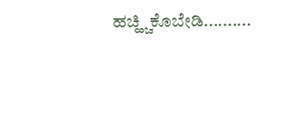ಹಚ್ಹ್ಚಿಕೊಬೇಡಿ..........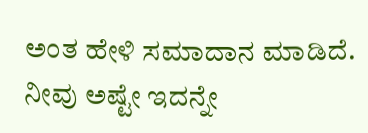ಅಂತ ಹೇಳಿ ಸಮಾದಾನ ಮಾಡಿದೆ. ನೀವು ಅಷ್ಟೇ ಇದನ್ನೇ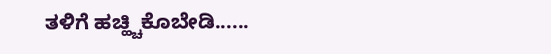ತಳಿಗೆ ಹಚ್ಹ್ಚಿಕೊಬೇಡಿ......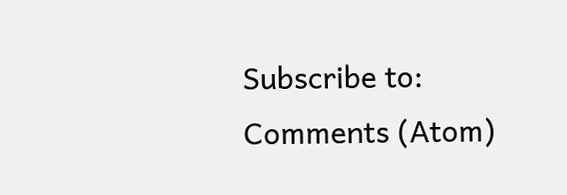Subscribe to:
Comments (Atom)